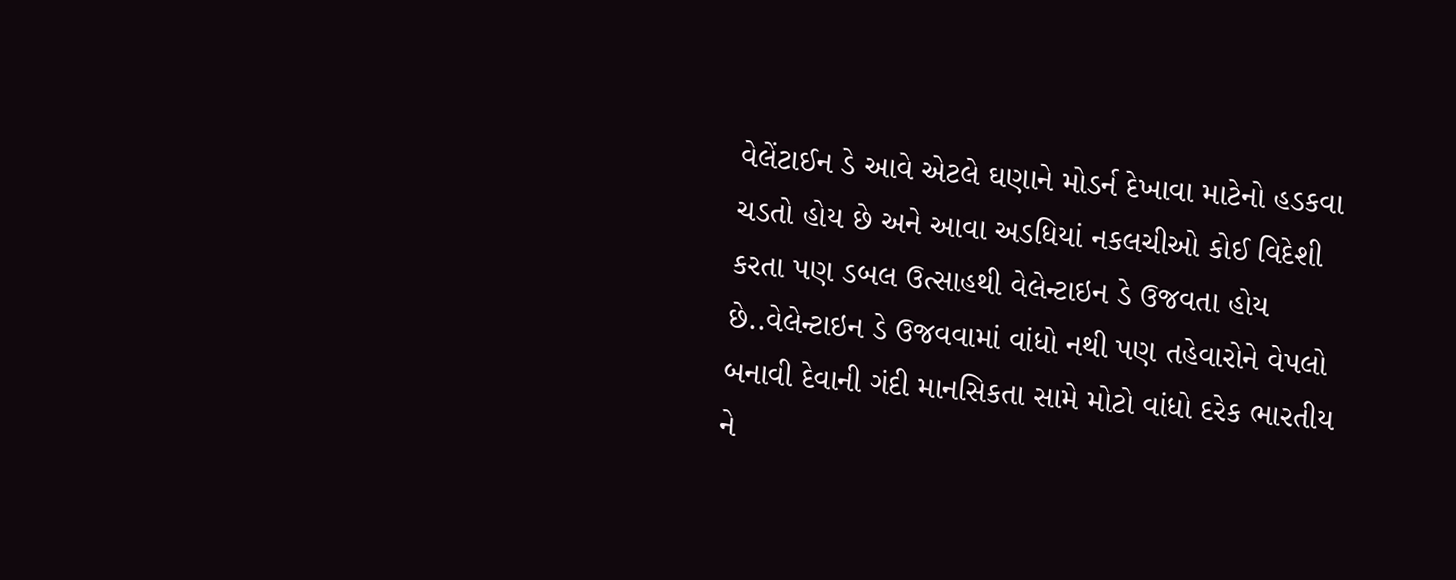વેલેંટાઈન ડે આવે એટલે ઘણાને મોડર્ન દેખાવા માટેનો હડકવા ચડતો હોય છે અને આવા અડધિયાં નકલચીઓ કોઈ વિદેશી કરતા પણ ડબલ ઉત્સાહથી વેલેન્ટાઇન ડે ઉજવતા હોય છે..વેલેન્ટાઇન ડે ઉજવવામાં વાંધો નથી પણ તહેવારોને વેપલો બનાવી દેવાની ગંદી માનસિકતા સામે મોટો વાંધો દરેક ભારતીય ને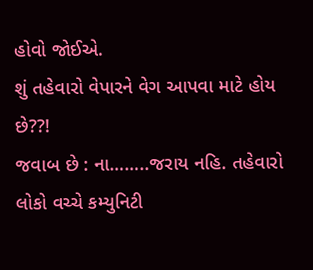હોવો જોઈએ.
શું તહેવારો વેપારને વેગ આપવા માટે હોય છે??!
જવાબ છે : ના……..જરાય નહિ. તહેવારો લોકો વચ્ચે કમ્યુનિટી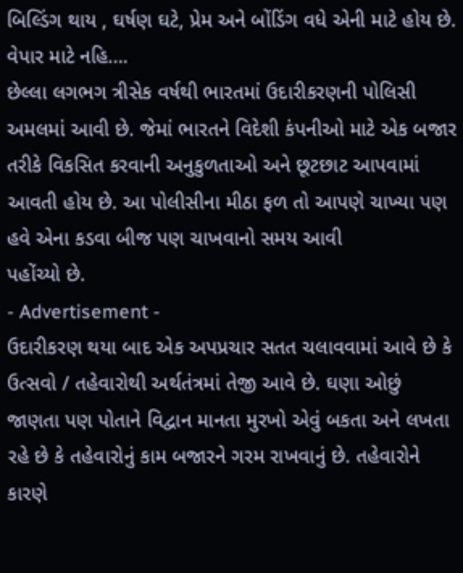બિલ્ડિંગ થાય , ઘર્ષણ ઘટે, પ્રેમ અને બોંડિંગ વધે એની માટે હોય છે. વેપાર માટે નહિ….
છેલ્લા લગભગ ત્રીસેક વર્ષથી ભારતમાં ઉદારીકરણની પોલિસી અમલમાં આવી છે. જેમાં ભારતને વિદેશી કંપનીઓ માટે એક બજાર તરીકે વિકસિત કરવાની અનુકુળતાઓ અને છૂટછાટ આપવામાં આવતી હોય છે. આ પોલીસીના મીઠા ફળ તો આપણે ચાખ્યા પણ હવે એના કડવા બીજ પણ ચાખવાનો સમય આવી
પહોંચ્યો છે.
- Advertisement -
ઉદારીકરણ થયા બાદ એક અપપ્રચાર સતત ચલાવવામાં આવે છે કે ઉત્સવો / તહેવારોથી અર્થતંત્રમાં તેજી આવે છે. ઘણા ઓછું જાણતા પણ પોતાને વિદ્વાન માનતા મુરખો એવું બકતા અને લખતા રહે છે કે તહેવારોનું કામ બજારને ગરમ રાખવાનું છે. તહેવારોને કારણે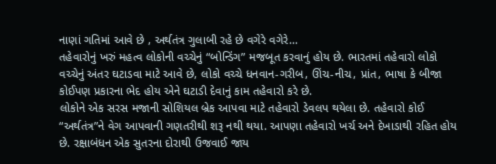નાણાં ગતિમાં આવે છે , અર્થતંત્ર ગુલાબી રહે છે વગેરે વગેરે…
તહેવારોનું ખરું મહત્વ લોકોની વચ્ચેનું “બોન્ડિંગ” મજબૂત કરવાનું હોય છે. ભારતમાં તહેવારો લોકો વચ્ચેનું અંતર ઘટાડવા માટે આવે છે, લોકો વચ્ચે ધનવાન-ગરીબ, ઊંચ-નીચ, પ્રાંત, ભાષા કે બીજા કોઈપણ પ્રકારના ભેદ હોય એને ઘટાડી દેવાનું કામ તહેવારો કરે છે.
લોકોને એક સરસ મજાની સોશિયલ બ્રેક આપવા માટે તહેવારો ડેવલપ થયેલા છે. તહેવારો કોઈ “અર્થતંત્ર”ને વેગ આપવાની ગણતરીથી શરૂ નથી થયા. આપણા તહેવારો ખર્ચ અને દેખાડાથી રહિત હોય છે. રક્ષાબંધન એક સુતરના દોરાથી ઉજવાઈ જાય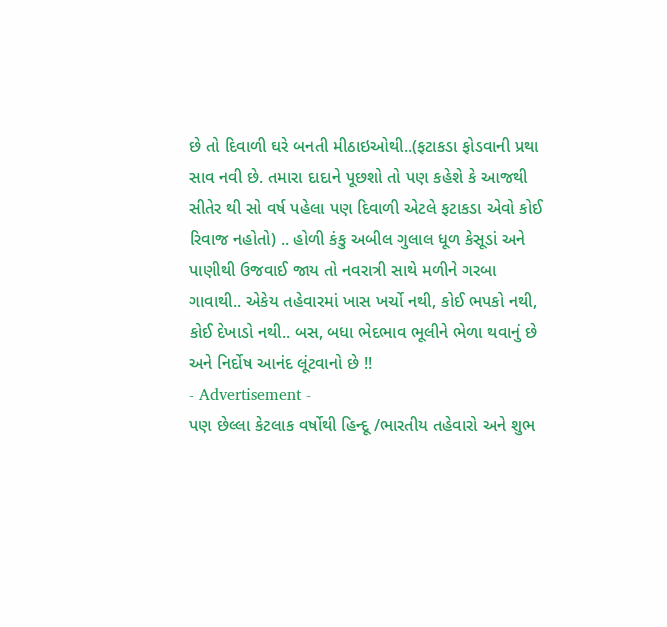છે તો દિવાળી ઘરે બનતી મીઠાઇઓથી..(ફટાકડા ફોડવાની પ્રથા સાવ નવી છે. તમારા દાદાને પૂછશો તો પણ કહેશે કે આજથી સીતેર થી સો વર્ષ પહેલા પણ દિવાળી એટલે ફટાકડા એવો કોઈ રિવાજ નહોતો) .. હોળી કંકુ અબીલ ગુલાલ ધૂળ કેસૂડાં અને પાણીથી ઉજવાઈ જાય તો નવરાત્રી સાથે મળીને ગરબા ગાવાથી.. એકેય તહેવારમાં ખાસ ખર્ચો નથી, કોઈ ભપકો નથી, કોઈ દેખાડો નથી.. બસ, બધા ભેદભાવ ભૂલીને ભેળા થવાનું છે અને નિર્દોષ આનંદ લૂંટવાનો છે !!
- Advertisement -
પણ છેલ્લા કેટલાક વર્ષોથી હિન્દૂ /ભારતીય તહેવારો અને શુભ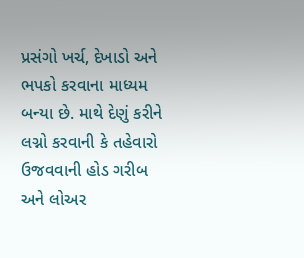પ્રસંગો ખર્ચ, દેખાડો અને ભપકો કરવાના માધ્યમ બન્યા છે. માથે દેણું કરીને લગ્નો કરવાની કે તહેવારો ઉજવવાની હોડ ગરીબ અને લોઅર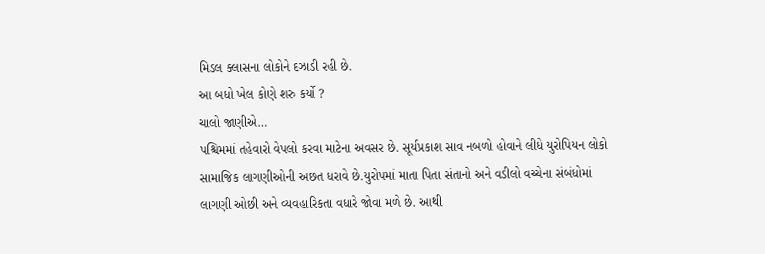મિડલ ક્લાસના લોકોને દઝાડી રહી છે.
આ બધો ખેલ કોણે શરુ કર્યો ?
ચાલો જાણીએ…
પશ્ચિમમાં તહેવારો વેપલો કરવા માટેના અવસર છે. સૂર્યપ્રકાશ સાવ નબળો હોવાને લીધે યુરોપિયન લોકો સામાજિક લાગણીઓની અછત ધરાવે છે.યુરોપમાં માતા પિતા સંતાનો અને વડીલો વચ્ચેના સંબંધોમાં લાગણી ઓછી અને વ્યવહારિકતા વધારે જોવા મળે છે. આથી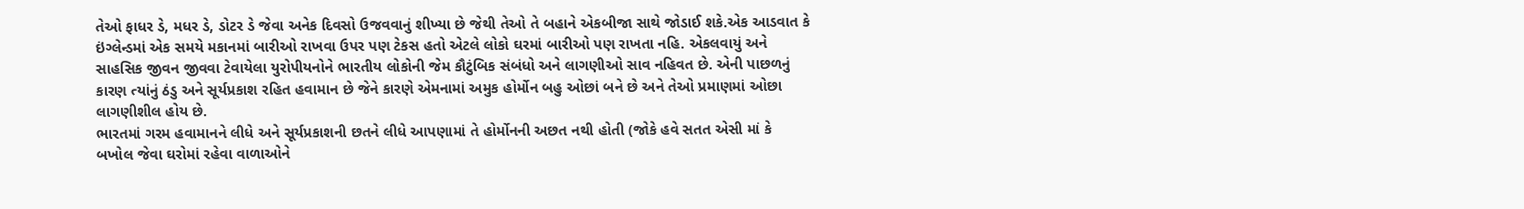તેઓ ફાધર ડે, મધર ડે, ડોટર ડે જેવા અનેક દિવસો ઉજવવાનું શીખ્યા છે જેથી તેઓ તે બહાને એકબીજા સાથે જોડાઈ શકે.એક આડવાત કે ઇંગ્લેન્ડમાં એક સમયે મકાનમાં બારીઓ રાખવા ઉપર પણ ટેકસ હતો એટલે લોકો ઘરમાં બારીઓ પણ રાખતા નહિ. એકલવાયું અને સાહસિક જીવન જીવવા ટેવાયેલા યુરોપીયનોને ભારતીય લોકોની જેમ કૌટુંબિક સંબંધો અને લાગણીઓ સાવ નહિવત છે. એની પાછળનું કારણ ત્યાંનું ઠંડુ અને સૂર્યપ્રકાશ રહિત હવામાન છે જેને કારણે એમનામાં અમુક હોર્મોન બહુ ઓછાં બને છે અને તેઓ પ્રમાણમાં ઓછા લાગણીશીલ હોય છે.
ભારતમાં ગરમ હવામાનને લીધે અને સૂર્યપ્રકાશની છતને લીધે આપણામાં તે હોર્મોનની અછત નથી હોતી (જોકે હવે સતત એસી માં કે બખોલ જેવા ઘરોમાં રહેવા વાળાઓને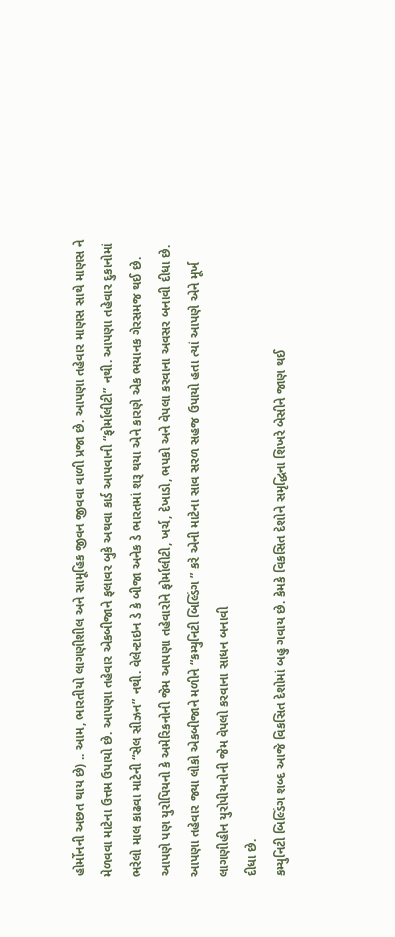હોર્મોનની અછત થાય છે) .. આમ, ભારતીયો લાગણીશીલ અને સામૂહિક જીવન જીવવા વાળી પ્રજા છે. આપણા તહેવાર માણસ સાથે માણસ ને મેળવવા માટેના ઉત્તમ ઉપાયો છે. આપણા તહેવાર એકબીજાને ફલાવર બુકે અથવા કાર્ડ આપવાની “ફોર્માલીટી” નથી. આપણા તહેવાર દુકાનોમાં ભરેલો માલ કાઢવા માટેની “સેલ સીઝન” નથી. વેલેન્ટાઇન ડે કે બીજા અનેક ડે ભારતમાં શરૂ થયા એને કારણે એક ભયાનક ગેરસમજ થઈ છે. આપણે પણ યુરોપિયનો કે અમેરિકનોની જેમ આપણા તહેવારોને ફોર્માલીટી, ખર્ચ, દેખાડો, ભપકો અને વેપલા કરવાના અવસર બનાવી દીધા છે.
આપણા તહેવાર જ્યા લોકો એકબીજાને મળીને “કમ્યુનિટી બિલ્ડિંગ ” કરે એની માટેના સાવ સરળ સહજ ઉપાયો હતા ત્યાં આપણે એને મૂર્ખ લાગણીહીન યુરોપીયનોની જેમ વેપલો કરવાના સાધન બનાવી
દીધા છે.
કમ્યુનિટી બિલ્ડિંગ શબ્દ આજે વિકસિત દેશોમાં બહુ ગવાય છે. કેમકે વિકસિત દેશોને સમૃદ્ધિના શિખરે બેસીને જાણ થઈ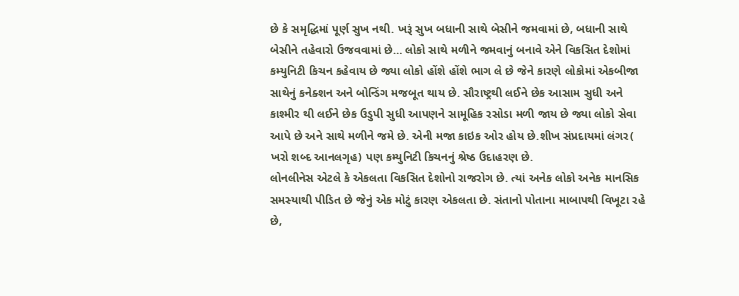છે કે સમૃદ્ધિમાં પૂર્ણ સુખ નથી. ખરૂં સુખ બધાની સાથે બેસીને જમવામાં છે, બધાની સાથે બેસીને તહેવારો ઉજવવામાં છે… લોકો સાથે મળીને જમવાનું બનાવે એને વિકસિત દેશોમાં કમ્યુનિટી કિચન કહેવાય છે જ્યા લોકો હોંશે હોંશે ભાગ લે છે જેને કારણે લોકોમાં એકબીજા સાથેનું કનેક્શન અને બોન્ડિંગ મજબૂત થાય છે. સૌરાષ્ટ્રથી લઈને છેક આસામ સુધી અને કાશ્મીર થી લઈને છેક ઉડુપી સુધી આપણને સામૂહિક રસોડા મળી જાય છે જ્યા લોકો સેવા આપે છે અને સાથે મળીને જમે છે. એની મજા કાઇક ઓર હોય છે.શીખ સંપ્રદાયમાં લંગર( ખરો શબ્દ આનલગૃહ) પણ કમ્યુનિટી કિચનનું શ્રેષ્ઠ ઉદાહરણ છે.
લોનલીનેસ એટલે કે એકલતા વિકસિત દેશોનો રાજરોગ છે. ત્યાં અનેક લોકો અનેક માનસિક સમસ્યાથી પીડિત છે જેનું એક મોટું કારણ એકલતા છે. સંતાનો પોતાના માબાપથી વિખૂટા રહે છે,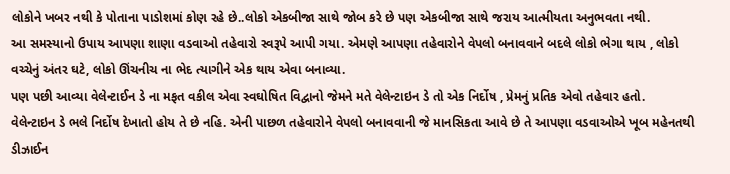લોકોને ખબર નથી કે પોતાના પાડોશમાં કોણ રહે છે..લોકો એકબીજા સાથે જોબ કરે છે પણ એકબીજા સાથે જરાય આત્મીયતા અનુભવતા નથી.
આ સમસ્યાનો ઉપાય આપણા શાણા વડવાઓ તહેવારો સ્વરૂપે આપી ગયા. એમણે આપણા તહેવારોને વેપલો બનાવવાને બદલે લોકો ભેગા થાય , લોકો વચ્ચેનું અંતર ઘટે, લોકો ઊંચનીચ ના ભેદ ત્યાગીને એક થાય એવા બનાવ્યા.
પણ પછી આવ્યા વેલેન્ટાઈન ડે ના મફત વકીલ એવા સ્વઘોષિત વિદ્વાનો જેમને મતે વેલેન્ટાઇન ડે તો એક નિર્દોષ , પ્રેમનું પ્રતિક એવો તહેવાર હતો.
વેલેન્ટાઇન ડે ભલે નિર્દોષ દેખાતો હોય તે છે નહિ. એની પાછળ તહેવારોને વેપલો બનાવવાની જે માનસિકતા આવે છે તે આપણા વડવાઓએ ખૂબ મહેનતથી ડીઝાઈન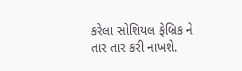કરેલા સોશિયલ ફેબ્રિક ને તાર તાર કરી નાખશે.